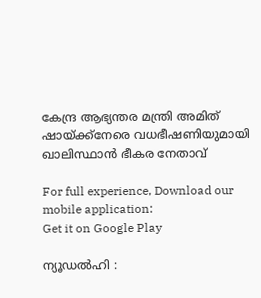കേന്ദ്ര ആഭ്യന്തര മന്ത്രി അമിത് ഷായ്ക്ക്നേരെ വധഭീഷണിയുമായി ഖാലിസ്ഥാന്‍ ഭീകര നേതാവ്

For full experience, Download our mobile application:
Get it on Google Play

ന്യൂഡല്‍ഹി :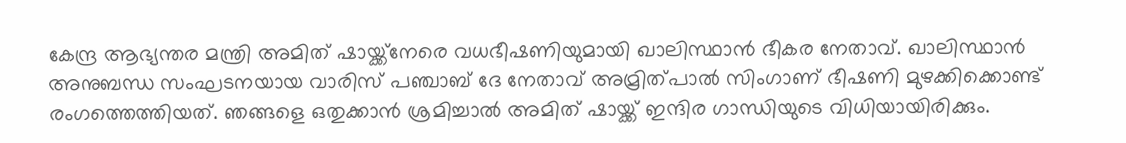കേന്ദ്ര ആഭ്യന്തര മന്ത്രി അമിത് ഷായ്ക്ക്നേരെ വധഭീഷണിയുമായി ഖാലിസ്ഥാന്‍ ഭീകര നേതാവ്. ഖാലിസ്ഥാന്‍ അനുബന്ധ സംഘടനയായ വാരിസ് പഞ്ചാബ് ദേ നേതാവ് അമ്രിത്പാല്‍ സിംഗാണ് ഭീഷണി മുഴക്കിക്കൊണ്ട് രംഗത്തെത്തിയത്. ഞങ്ങളെ ഒതുക്കാന്‍ ശ്രമിച്ചാല്‍ അമിത് ഷായ്ക്ക് ഇന്ദിര ഗാന്ധിയുടെ വിധിയായിരിക്കും.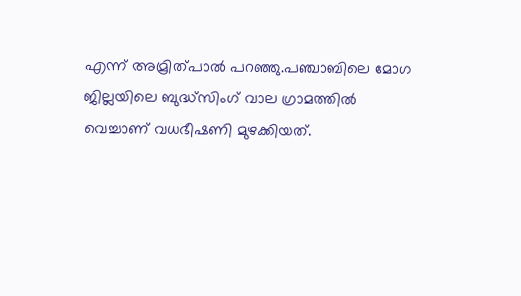എന്ന് അമ്രിത്പാല്‍ പറഞ്ഞു.പഞ്ചാബിലെ മോഗ ജില്ലയിലെ ബുദ്ധ്‌സിംഗ് വാല ഗ്രാമത്തില്‍ വെച്ചാണ് വധഭീഷണി മുഴക്കിയത്.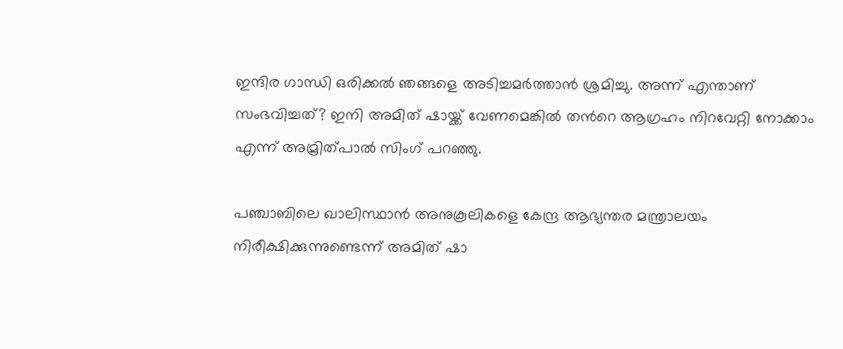ഇന്ദിര ഗാന്ധി ഒരിക്കല്‍ ഞങ്ങളെ അടിച്ചമര്‍ത്താന്‍ ശ്രമിച്ചു. അന്ന് എന്താണ് സംഭവിച്ചത്? ഇനി അമിത് ഷായ്ക്ക് വേണമെങ്കില്‍ തന്‍റെ ആഗ്രഹം നിറവേറ്റി നോക്കാം എന്ന് അമ്രിത്പാല്‍ സിംഗ് പറഞ്ഞു.

പഞ്ചാബിലെ ഖാലിസ്ഥാന്‍ അനുകൂലികളെ കേന്ദ്ര ആഭ്യന്തര മന്ത്രാലയം നിരീക്ഷിക്കുന്നുണ്ടെന്ന് അമിത് ഷാ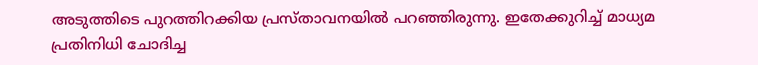അടുത്തിടെ പുറത്തിറക്കിയ പ്രസ്താവനയില്‍ പറഞ്ഞിരുന്നു. ഇതേക്കുറിച്ച്‌ മാധ്യമ പ്രതിനിധി ചോദിച്ച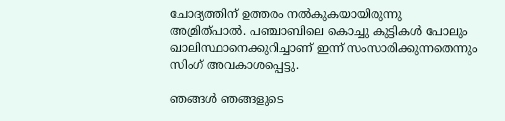ചോദ്യത്തിന് ഉത്തരം നല്‍കുകയായിരുന്നു അമ്രിത്പാല്‍. പഞ്ചാബിലെ കൊച്ചു കുട്ടികള്‍ പോലും ഖാലിസ്ഥാനെക്കുറിച്ചാണ് ഇന്ന് സംസാരിക്കുന്നതെന്നും സിംഗ് അവകാശപ്പെട്ടു.

ഞങ്ങള്‍ ഞങ്ങളുടെ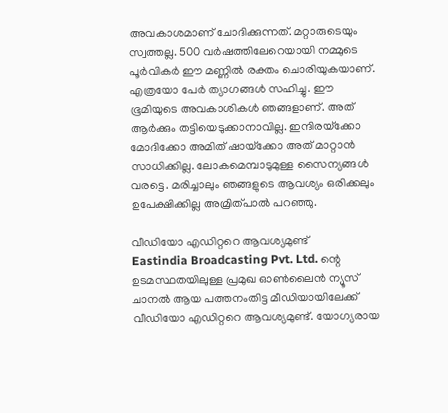അവകാശമാണ് ചോദിക്കുന്നത്. മറ്റാരുടെയും സ്വത്തല്ല. 500 വര്‍ഷത്തിലേറെയായി നമ്മുടെ പൂര്‍വികര്‍ ഈ മണ്ണില്‍ രക്തം ചൊരിയുകയാണ്. എത്രയോ പേര്‍ ത്യാഗങ്ങള്‍ സഹിച്ചു. ഈ ഭൂമിയുടെ അവകാശികള്‍ ഞങ്ങളാണ്. അത് ആര്‍ക്കും തട്ടിയെടുക്കാനാവില്ല. ഇന്ദിരയ്‌ക്കോ മോദിക്കോ അമിത് ഷായ്‌ക്കോ അത് മാറ്റാന്‍ സാധിക്കില്ല. ലോകമെമ്പാടുമുള്ള സൈന്യങ്ങള്‍ വരട്ടെ. മരിച്ചാലും ഞങ്ങളുടെ ആവശ്യം ഒരിക്കലും ഉപേക്ഷിക്കില്ല അമ്രിത്പാല്‍ പറഞ്ഞു.

വീഡിയോ എഡിറ്ററെ ആവശ്യമുണ്ട്
Eastindia Broadcasting Pvt. Ltd. ന്റെ ഉടമസ്ഥതയിലുള്ള പ്രമുഖ ഓണ്‍ലൈന്‍ ന്യൂസ് ചാനല്‍ ആയ പത്തനംതിട്ട മീഡിയായിലേക്ക് വീഡിയോ എഡിറ്ററെ ആവശ്യമുണ്ട്. യോഗ്യരായ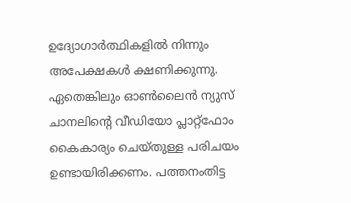ഉദ്യോഗാര്‍ത്ഥികളില്‍ നിന്നും അപേക്ഷകള്‍ ക്ഷണിക്കുന്നു. ഏതെങ്കിലും ഓണ്‍ലൈന്‍ ന്യുസ് ചാനലിന്റെ വീഡിയോ പ്ലാറ്റ്ഫോം കൈകാര്യം ചെയ്തുള്ള പരിചയം ഉണ്ടായിരിക്കണം. പത്തനംതിട്ട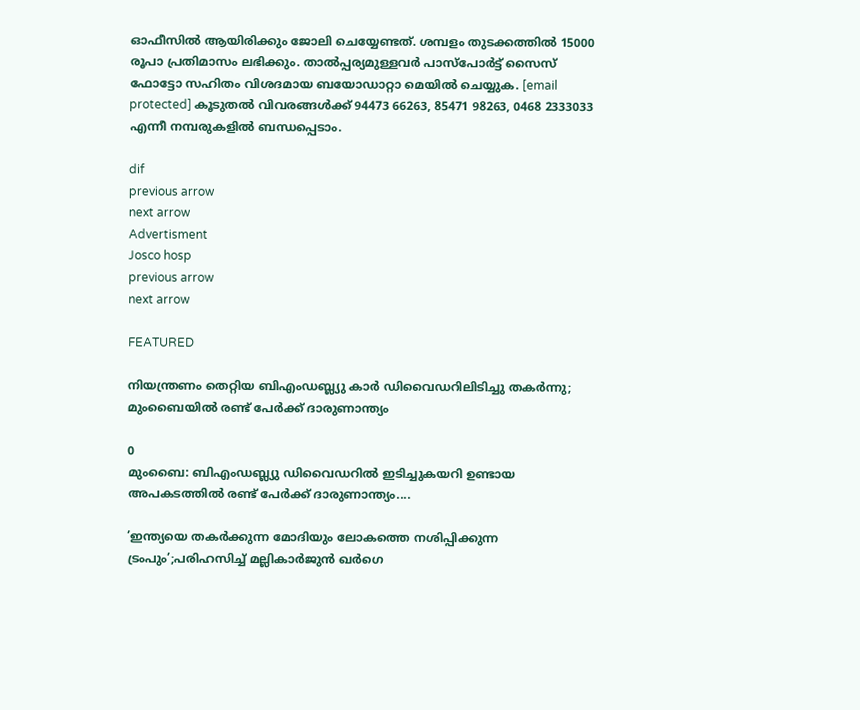ഓഫീസില്‍ ആയിരിക്കും ജോലി ചെയ്യേണ്ടത്. ശമ്പളം തുടക്കത്തില്‍ 15000 രൂപാ പ്രതിമാസം ലഭിക്കും. താല്‍പ്പര്യമുള്ളവര്‍ പാസ്പോര്‍ട്ട് സൈസ് ഫോട്ടോ സഹിതം വിശദമായ ബയോഡാറ്റാ മെയില്‍ ചെയ്യുക. [email protected] കൂടുതല്‍ വിവരങ്ങള്‍ക്ക് 94473 66263, 85471 98263, 0468 2333033 എന്നീ നമ്പരുകളില്‍ ബന്ധപ്പെടാം.

dif
previous arrow
next arrow
Advertisment
Josco hosp
previous arrow
next arrow

FEATURED

നിയന്ത്രണം തെറ്റിയ ബിഎംഡബ്ല്യു കാർ ഡിവൈഡറിലിടിച്ചു തകർന്നു; മുംബൈയിൽ രണ്ട് പേർക്ക് ദാരുണാന്ത്യം

0
മുംബൈ: ബിഎംഡബ്ല്യു ഡിവൈഡറില്‍ ഇടിച്ചുകയറി ഉണ്ടായ അപകടത്തില്‍ രണ്ട് പേര്‍ക്ക് ദാരുണാന്ത്യം....

’ഇന്ത്യയെ തകർക്കുന്ന മോദിയും ലോകത്തെ നശിപ്പിക്കുന്ന ട്രംപും’;പരിഹസിച്ച് മല്ലികാർജുൻ ഖർഗെ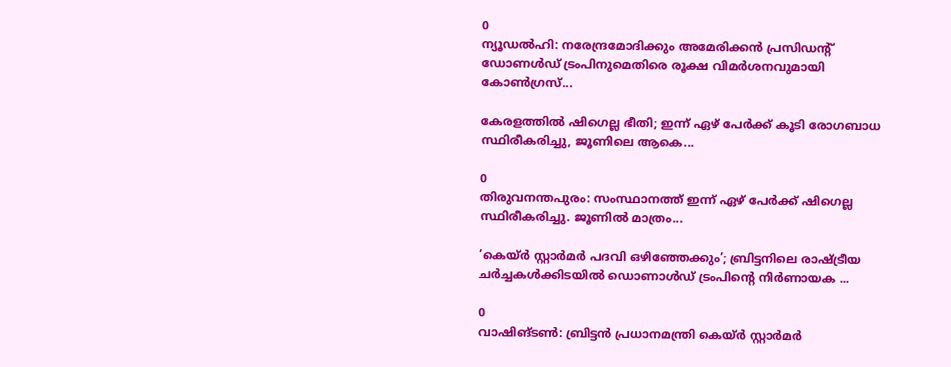0
ന്യൂഡല്‍ഹി: നരേന്ദ്രമോദിക്കും അമേരിക്കന്‍ പ്രസിഡന്റ് ഡോണള്‍ഡ് ട്രംപിനുമെതിരെ രൂക്ഷ വിമര്‍ശനവുമായി കോണ്‍ഗ്രസ്...

കേരളത്തിൽ ഷിഗെല്ല ഭീതി; ഇന്ന് ഏഴ് പേർക്ക് കൂടി രോഗബാധ സ്ഥിരീകരിച്ചു, ജൂണിലെ ആകെ...

0
തിരുവനന്തപുരം: സംസ്ഥാനത്ത് ഇന്ന് ഏഴ് പേര്‍ക്ക് ഷിഗെല്ല സ്ഥിരീകരിച്ചു. ജൂണില്‍ മാത്രം...

’കെയ്ര്‍ സ്റ്റാര്‍മര്‍ പദവി ഒഴിഞ്ഞേക്കും’; ബ്രിട്ടനിലെ രാഷ്ട്രീയ ചർച്ചകൾക്കിടയിൽ ഡൊണാൾഡ് ട്രംപിന്റെ നിർണായക ...

0
വാഷിങ്ടണ്‍: ബ്രിട്ടൻ പ്രധാനമന്ത്രി കെയ്ര്‍ സ്റ്റാര്‍മര്‍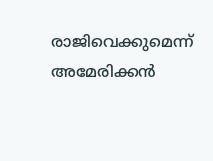രാജിവെക്കുമെന്ന് അമേരിക്കന്‍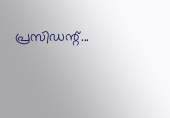പ്രസിഡന്റ്...